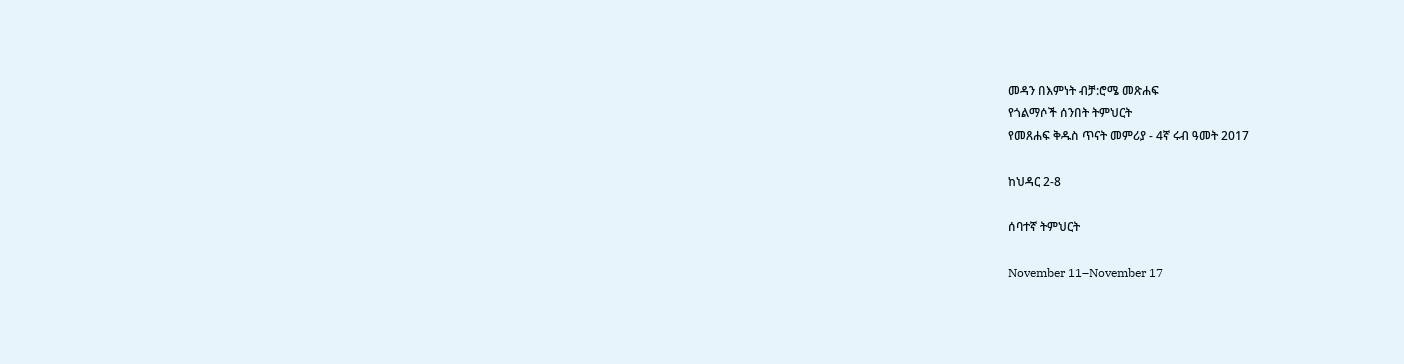መዳን በእምነት ብቻ:ሮሜ መጽሐፍ
የጎልማሶች ሰንበት ትምህርት
የመጸሐፍ ቅዱስ ጥናት መምሪያ - 4ኛ ሩብ ዓመት 2017

ከህዳር 2-8

ሰባተኛ ትምህርት

November 11–November 17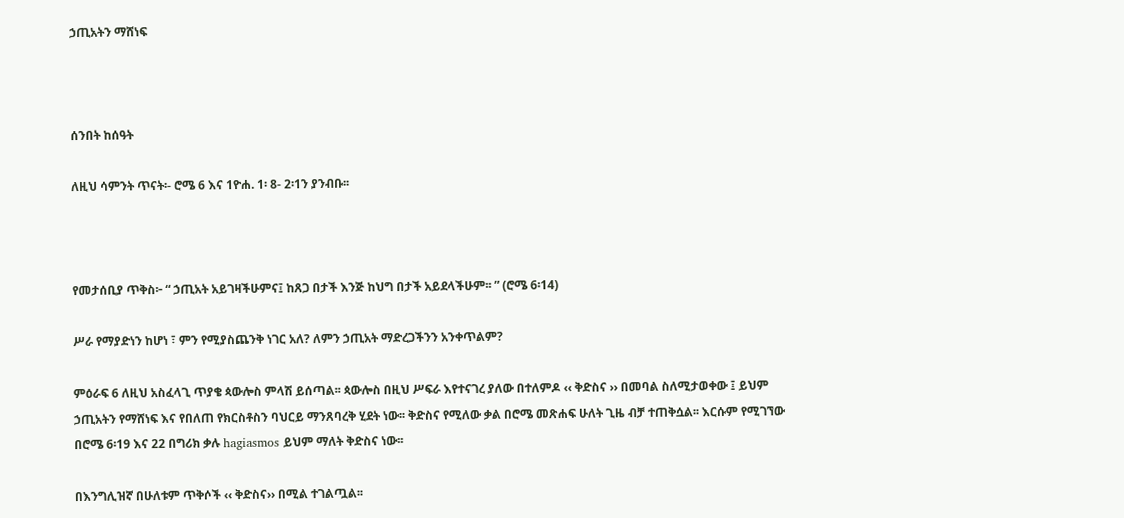ኃጢአትን ማሸነፍ



ሰንበት ከሰዓት

ለዚህ ሳምንት ጥናት፡- ሮሜ 6 እና 1ዮሐ. 1፡ 8- 2፡1ን ያንብቡ፡፡



የመታሰቢያ ጥቅስ፦ “ ኃጢአት አይገዛችሁምና፤ ከጸጋ በታች እንጅ ከህግ በታች አይደላችሁም፡፡ ” (ሮሜ 6፡14)

ሥራ የማያድነን ከሆነ ፣ ምን የሚያስጨንቅ ነገር አለ? ለምን ኃጢአት ማድረጋችንን አንቀጥልም?

ምዕራፍ 6 ለዚህ አስፈላጊ ጥያቄ ጳውሎስ ምላሽ ይሰጣል፡፡ ጳውሎስ በዚህ ሥፍራ እየተናገረ ያለው በተለምዶ ‹‹ ቅድስና ›› በመባል ስለሚታወቀው ፤ ይህም ኃጢአትን የማሸነፍ እና የበለጠ የክርስቶስን ባህርይ ማንጸባረቅ ሂደት ነው፡፡ ቅድስና የሚለው ቃል በሮሜ መጽሐፍ ሁለት ጊዜ ብቻ ተጠቅሷል፡፡ እርሱም የሚገኘው በሮሜ 6፡19 እና 22 በግሪክ ቃሉ hagiasmos ይህም ማለት ቅድስና ነው፡፡

በእንግሊዝኛ በሁለቱም ጥቅሶች ‹‹ ቅድስና›› በሚል ተገልጧል፡፡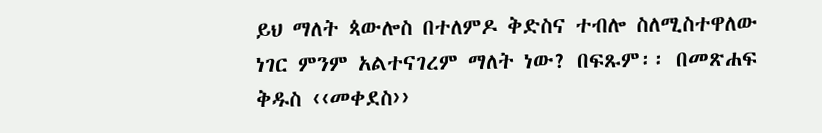ይህ ማለት ጳውሎስ በተለምዶ ቅድስና ተብሎ ስለሚስተዋለው ነገር ምንም አልተናገረም ማለት ነው? በፍጹም፡፡ በመጽሐፍ ቅዱስ ‹‹መቀደስ››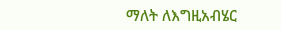ማለት ለእግዚአብሄር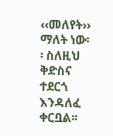‹‹መለየት›› ማለት ነው፡፡ ስለዚህ ቅድስና ተደርጎ እንዳለፈ ቀርቧል፡፡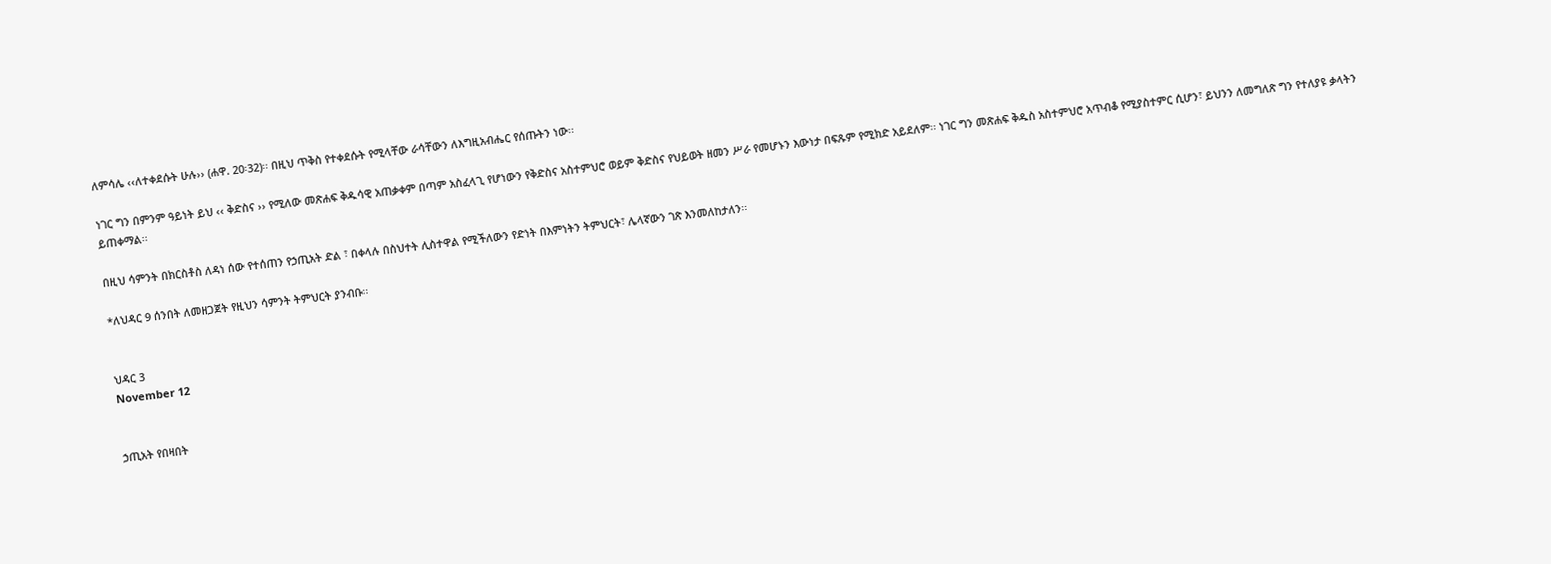ለምሳሌ ‹‹ለተቀደሱት ሁሉ›› (ሐዋ. 20፡32)፡፡ በዚህ ጥቅስ የተቀደሱት የሚላቸው ራሳቸውን ለእግዚአብሔር የሰጡትን ነው፡፡

ነገር ግን በምንም ዓይነት ይህ ‹‹ ቅድስና ›› የሚለው መጽሐፍ ቅዱሳዊ አጠቃቀም በጣም አስፈላጊ የሆነውን የቅድስና አስተምህሮ ወይም ቅድስና የህይወት ዘመን ሥራ የመሆኑን እውነታ በፍጹም የሚክድ አይደለም፡፡ ነገር ግን መጽሐፍ ቅዱስ አስተምህሮ አጥብቆ የሚያስተምር ሲሆን፣ ይህንን ለመግለጽ ግን የተለያዩ ቃላትን ይጠቀማል፡፡

በዚህ ሳምንት በክርስቶስ ለዳነ ሰው የተሰጠን የኃጢአት ድል ፣ በቀላሉ በስህተት ሊስተዋል የሚችለውን የድነት በእምነትን ትምህርት፣ ሌላኛውን ገጽ እንመለከታለን፡፡

*ለህዳር 9 ሰንበት ለመዘጋጀት የዚህን ሳምንት ትምህርት ያንብቡ፡፡


ህዳር 3
November 12


ኃጢአት የበዛበት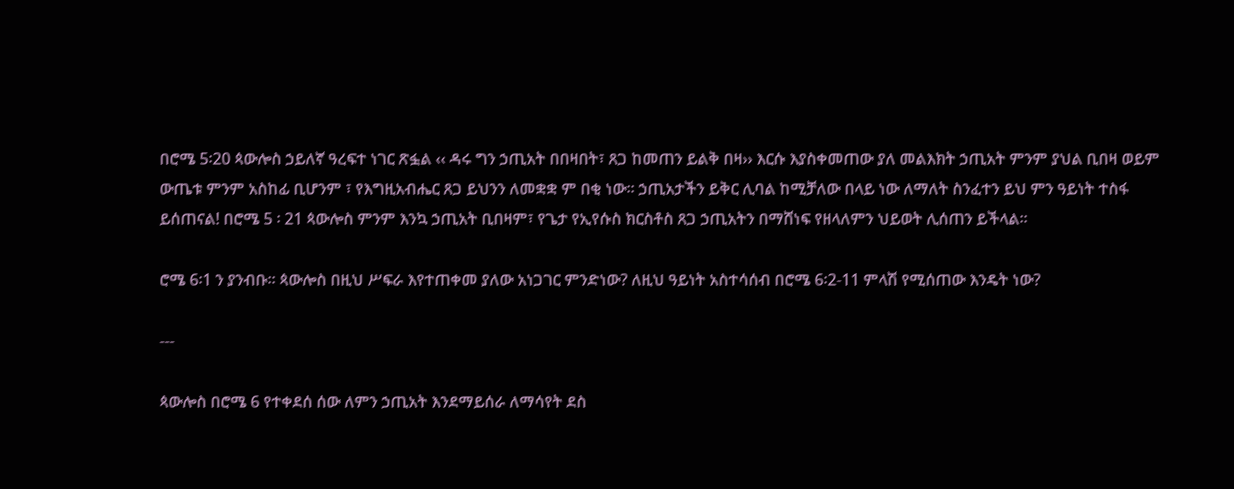በሮሜ 5፡20 ጳውሎስ ኃይለኛ ዓረፍተ ነገር ጽፏል ‹‹ ዳሩ ግን ኃጢአት በበዛበት፣ ጸጋ ከመጠን ይልቅ በዛ›› እርሱ እያስቀመጠው ያለ መልእክት ኃጢአት ምንም ያህል ቢበዛ ወይም ውጤቱ ምንም አስከፊ ቢሆንም ፣ የእግዚአብሔር ጸጋ ይህንን ለመቋቋ ም በቂ ነው፡፡ ኃጢአታችን ይቅር ሊባል ከሚቻለው በላይ ነው ለማለት ስንፈተን ይህ ምን ዓይነት ተስፋ ይሰጠናል! በሮሜ 5 ፡ 21 ጳውሎስ ምንም እንኳ ኃጢአት ቢበዛም፣ የጌታ የኢየሱስ ክርስቶስ ጸጋ ኃጢአትን በማሸነፍ የዘላለምን ህይወት ሊሰጠን ይችላል፡፡

ሮሜ 6፡1 ን ያንብቡ፡፡ ጳውሎስ በዚህ ሥፍራ እየተጠቀመ ያለው አነጋገር ምንድነው? ለዚህ ዓይነት አስተሳሰብ በሮሜ 6፡2-11 ምላሽ የሚሰጠው እንዴት ነው?

---

ጳውሎስ በሮሜ 6 የተቀደሰ ሰው ለምን ኃጢአት እንደማይሰራ ለማሳየት ደስ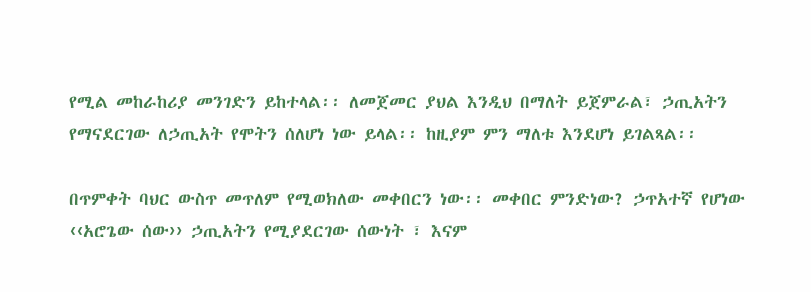የሚል መከራከሪያ መንገድን ይከተላል፡፡ ለመጀመር ያህል እንዲህ በማለት ይጀምራል፣ ኃጢአትን የማናደርገው ለኃጢአት የሞትን ሰለሆነ ነው ይላል፡፡ ከዚያም ምን ማለቱ እንደሆነ ይገልጻል፡፡

በጥምቀት ባህር ውስጥ መጥለም የሚወክለው መቀበርን ነው፡፡ መቀበር ምንድነው? ኃጥአተኛ የሆነው ‹‹አሮጌው ሰው›› ኃጢአትን የሚያደርገው ሰውነት ፣ እናም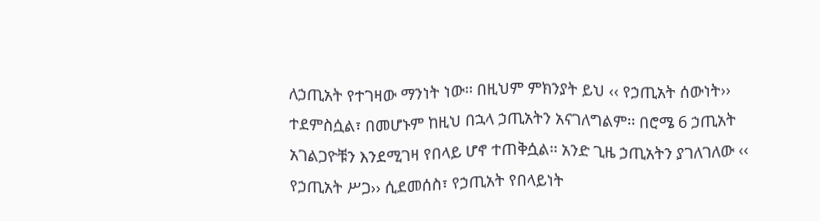ለኃጢአት የተገዛው ማንነት ነው፡፡ በዚህም ምክንያት ይህ ‹‹ የኃጢአት ሰውነት›› ተደምስሷል፣ በመሆኑም ከዚህ በኋላ ኃጢአትን አናገለግልም፡፡ በሮሜ 6 ኃጢአት አገልጋዮቹን እንደሚገዛ የበላይ ሆኖ ተጠቅሷል፡፡ አንድ ጊዜ ኃጢአትን ያገለገለው ‹‹ የኃጢአት ሥጋ›› ሲደመሰስ፣ የኃጢአት የበላይነት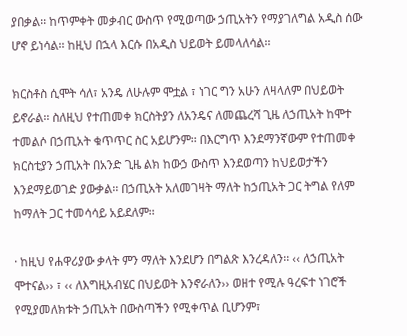ያበቃል፡፡ ከጥምቀት መቃብር ውስጥ የሚወጣው ኃጢአትን የማያገለግል አዲስ ሰው ሆኖ ይነሳል፡፡ ከዚህ በኋላ እርሱ በአዲስ ህይወት ይመላለሳል፡፡

ክርስቶስ ሲሞት ሳለ፣ አንዴ ለሁሉም ሞቷል ፣ ነገር ግን አሁን ለዛላለም በህይወት ይኖራል፡፡ ስለዚህ የተጠመቀ ክርስትያን ለአንዴና ለመጨረሻ ጊዜ ለኃጢአት ከሞተ ተመልሶ በኃጢአት ቁጥጥር ስር አይሆንም፡፡ በእርግጥ እንደማንኛውም የተጠመቀ ክርስቲያን ኃጢአት በአንድ ጊዜ ልክ ከውኃ ውስጥ እንደወጣን ከህይወታችን እንደማይወገድ ያውቃል፡፡ በኃጢአት አለመገዛት ማለት ከኃጢአት ጋር ትግል የለም ከማለት ጋር ተመሳሳይ አይደለም፡፡

· ከዚህ የሐዋሪያው ቃላት ምን ማለት እንደሆን በግልጽ እንረዳለን፡፡ ‹‹ ለኃጢአት ሞተናል›› ፣ ‹‹ ለእግዚአብሄር በህይወት እንኖራለን›› ወዘተ የሚሉ ዓረፍተ ነገሮች የሚያመለክቱት ኃጢአት በውስጣችን የሚቀጥል ቢሆንም፣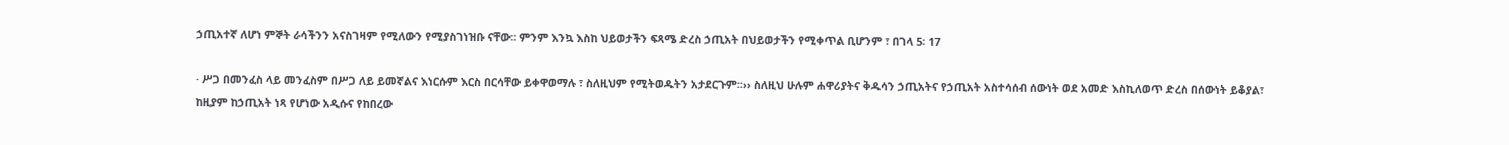ኃጢአተኛ ለሆነ ምኞት ራሳችንን አናስገዛም የሚለውን የሚያስገነዝቡ ናቸው፡፡ ምንም እንኳ እስከ ህይወታችን ፍጻሜ ድረስ ኃጢአት በህይወታችን የሚቀጥል ቢሆንም ፣ በገላ 5፡ 17

· ሥጋ በመንፈስ ላይ መንፈስም በሥጋ ለይ ይመኛልና እነርሱም እርስ በርሳቸው ይቀዋወማሉ ፣ ስለዚህም የሚትወዱትን አታደርጉም፡፡›› ስለዚህ ሁሉም ሐዋሪያትና ቅዱሳን ኃጢአትና የኃጢአት አስተሳሰብ ሰውነት ወደ አመድ እስኪለወጥ ድረስ በሰውነት ይቆያል፣ ከዚያም ከኃጢአት ነጻ የሆነው አዲሱና የከበረው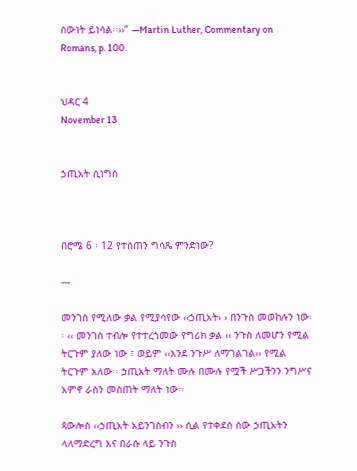ሰውነት ይነሳል፡፡››” —Martin Luther, Commentary on Romans, p. 100.


ህዳር 4
November 13


ኃጢአት ሲነግስ



በሮሜ 6 ፡ 12 የተሰጠን ግሳጼ ምንድነው?

---

መንገስ የሚለው ቃል የሚያሳየው ‹‹ኃጢአት› › በንጉስ መወከሉን ነው፡፡ ‹‹ መንገስ ተብሎ የተተረጎመው የግሪክ ቃል ‹‹ ንጉስ ለመሆን የሚል ትርጉም ያለው ነው ፣ ወይም ‹‹እንደ ንጉሥ ለማገልገል›› የሚል ትርጉም አለው፡፡ ኃጢአት ማለት ሙሉ በሙሉ የሟች ሥጋችንን ንግሥና አምኖ ራስን መስጠት ማለት ነው፡፡

ጳውሎስ ‹‹ኃጢአት አይንገስብን ›› ሲል የተቀደሰ ሰው ኃጢአትን ላለማድረግ እና በራሱ ላይ ንጉስ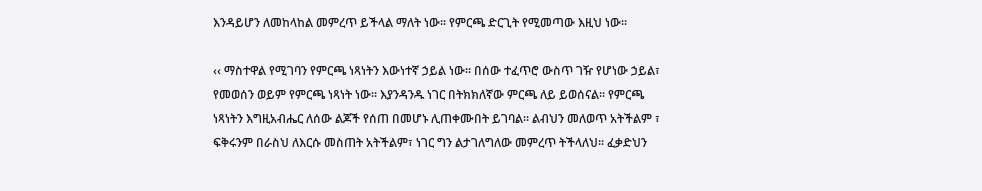እንዳይሆን ለመከላከል መምረጥ ይችላል ማለት ነው፡፡ የምርጫ ድርጊት የሚመጣው እዚህ ነው፡፡

‹‹ ማስተዋል የሚገባን የምርጫ ነጻነትን እውነተኛ ኃይል ነው፡፡ በሰው ተፈጥሮ ውስጥ ገዥ የሆነው ኃይል፣ የመወሰን ወይም የምርጫ ነጻነት ነው፡፡ እያንዳንዱ ነገር በትክክለኛው ምርጫ ለይ ይወሰናል፡፡ የምርጫ ነጻነትን እግዚአብሔር ለሰው ልጆች የሰጠ በመሆኑ ሊጠቀሙበት ይገባል፡፡ ልብህን መለወጥ አትችልም ፣ ፍቅሩንም በራስህ ለእርሱ መስጠት አትችልም፣ ነገር ግን ልታገለግለው መምረጥ ትችላለህ፡፡ ፈቃድህን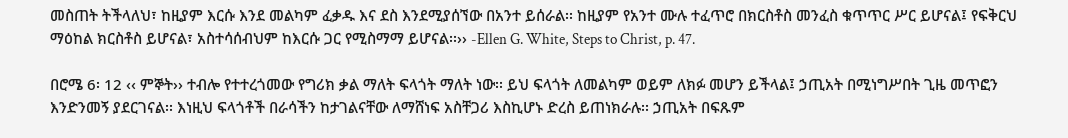መስጠት ትችላለህ፣ ከዚያም እርሱ እንደ መልካም ፈቃዱ እና ደስ እንደሚያሰኘው በአንተ ይሰራል፡፡ ከዚያም የአንተ ሙሉ ተፈጥሮ በክርስቶስ መንፈስ ቁጥጥር ሥር ይሆናል፤ የፍቅርህ ማዕከል ክርስቶስ ይሆናል፣ አስተሳሰብህም ከእርሱ ጋር የሚስማማ ይሆናል፡፡›› -Ellen G. White, Steps to Christ, p. 47.

በሮሜ 6፡ 12 ‹‹ ምኞት›› ተብሎ የተተረጎመው የግሪክ ቃል ማለት ፍላጎት ማለት ነው፡፡ ይህ ፍላጎት ለመልካም ወይም ለክፉ መሆን ይችላል፤ ኃጢአት በሚነግሥበት ጊዜ መጥፎን እንድንመኝ ያደርገናል፡፡ እነዚህ ፍላጎቶች በራሳችን ከታገልናቸው ለማሸነፍ አስቸጋሪ እስኪሆኑ ድረስ ይጠነክራሉ፡፡ ኃጢአት በፍጹም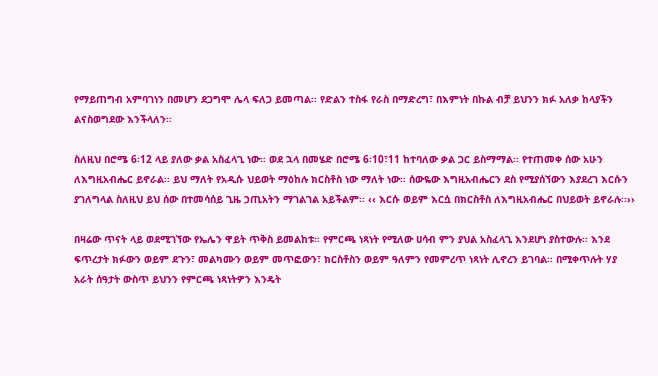የማይጠግብ አምባገነን በመሆን ደጋግሞ ሌላ ፍለጋ ይመጣል፡፡ የድልን ተስፋ የራስ በማድረግ፣ በእምነት በኩል ብቻ ይህንን ክፉ አለቃ ከላያችን ልናስወግደው እንችላለን፡፡

ስለዚህ በሮሜ 6፡12 ላይ ያለው ቃል አስፈላጊ ነው፡፡ ወደ ኋላ በመሄድ በሮሜ 6፡10፣11 ከተባለው ቃል ጋር ይስማማል፡፡ የተጠመቀ ሰው አሁን ለእግዚአብሔር ይኖራል፡፡ ይህ ማለት የአዲሱ ህይወት ማዕከሉ ክርስቶስ ነው ማለት ነው፡፡ ሰውዬው እግዚአብሔርን ደስ የሚያሰኘውን እያደረገ እርሱን ያገለግላል ስለዚህ ይህ ሰው በተመሳሰይ ጊዜ ኃጢአትን ማገልገል አይችልም፡፡ ‹‹ እርሱ ወይም እርሷ በክርስቶስ ለእግዚአብሔር በህይወት ይኖራሉ፡፡››

በዛሬው ጥናት ላይ ወደሚገኘው የኤሌን ዋይት ጥቅስ ይመልከቱ፡፡ የምርጫ ነጻነት የሚለው ሀሳብ ምን ያህል አስፈላጊ እንደሆነ ያስተውሉ፡፡ እንደ ፍጥረታት ክፉውን ወይም ደጉን፣ መልካሙን ወይም መጥፎውን፣ ክርስቶስን ወይም ዓለምን የመምረጥ ነጻነት ሊኖረን ይገባል፡፡ በሚቀጥሉት ሃያ አራት ሰዓታት ውስጥ ይህንን የምርጫ ነጻነትዎን እንዴት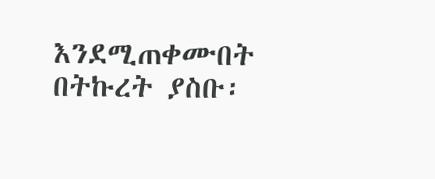እንደሚጠቀሙበት በትኩረት ያስቡ፡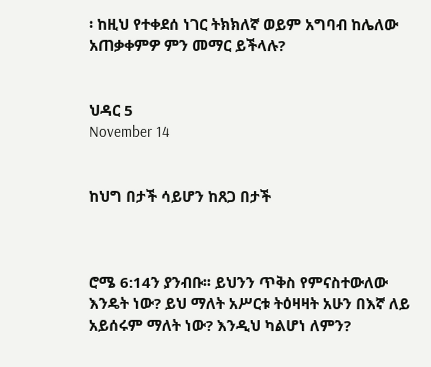፡ ከዚህ የተቀደሰ ነገር ትክክለኛ ወይም አግባብ ከሌለው አጠቃቀምዎ ምን መማር ይችላሉ?


ህዳር 5
November 14


ከህግ በታች ሳይሆን ከጸጋ በታች



ሮሜ 6:14ን ያንብቡ፡፡ ይህንን ጥቅስ የምናስተውለው እንዴት ነው? ይህ ማለት አሥርቱ ትዕዛዛት አሁን በእኛ ለይ አይሰሩም ማለት ነው? እንዲህ ካልሆነ ለምን?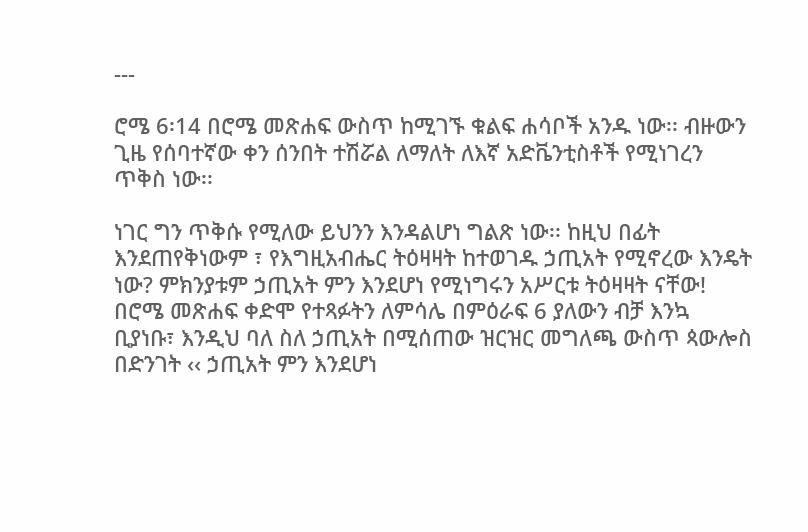---

ሮሜ 6፡14 በሮሜ መጽሐፍ ውስጥ ከሚገኙ ቁልፍ ሐሳቦች አንዱ ነው፡፡ ብዙውን ጊዜ የሰባተኛው ቀን ሰንበት ተሽሯል ለማለት ለእኛ አድቬንቲስቶች የሚነገረን ጥቅስ ነው፡፡

ነገር ግን ጥቅሱ የሚለው ይህንን እንዳልሆነ ግልጽ ነው፡፡ ከዚህ በፊት እንደጠየቅነውም ፣ የእግዚአብሔር ትዕዛዛት ከተወገዱ ኃጢአት የሚኖረው እንዴት ነው? ምክንያቱም ኃጢአት ምን እንደሆነ የሚነግሩን አሥርቱ ትዕዛዛት ናቸው! በሮሜ መጽሐፍ ቀድሞ የተጻፉትን ለምሳሌ በምዕራፍ 6 ያለውን ብቻ እንኳ ቢያነቡ፣ እንዲህ ባለ ስለ ኃጢአት በሚሰጠው ዝርዝር መግለጫ ውስጥ ጳውሎስ በድንገት ‹‹ ኃጢአት ምን እንደሆነ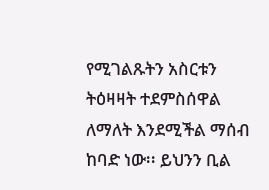የሚገልጹትን አስርቱን ትዕዛዛት ተደምስሰዋል ለማለት እንደሚችል ማሰብ ከባድ ነው፡፡ ይህንን ቢል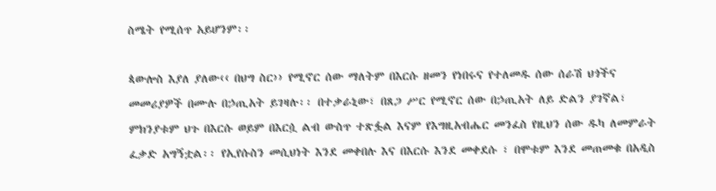ስሜት የሚሰጥ አይሆንም፡፡

ጳውሎስ እያለ ያለው‹‹ በህግ ስር›› የሚኖር ሰው ማለትም በእርሱ ዘመን የነበሩና የተለመዱ ሰው ሰራሽ ህጎችና መመሪያዎች በሙሉ በኃጢአት ይገዛሉ፡፡ በተቃራኒው፣ በጸጋ ሥር የሚኖር ሰው በኃጢአት ለይ ድልን ያገኛል፣ ምክንያቱም ህጉ በእርሱ ወይም በእርሷ ልብ ውስጥ ተጽፏል እናም የእግዚአብሔር መንፈስ የዚህን ሰው ዱካ ለመምራት ፈቃድ አግኝቷል፡፡ የኢየሱስን መሲህነት እንደ መቀበሉ እና በእርሱ እንደ መቀደሱ ፣ በሞቱም እንደ መጠመቁ በአዲስ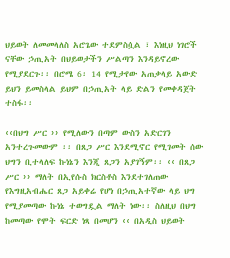ህይወት ለመመላለስ አሮጌው ተደምስሷል ፣ እነዚህ ነገሮች ናቸው ኃጢአት በህይወታችን ሥልጣን እንዳይኖረው የሚያደርጉ፡፡ በሮሜ 6፡ 14 የሚታየው አጠቃላይ አውድ ይህን ይመስላል ይህም በኃጢአት ላይ ድልን የመቀዳጀት ተስፋ፡፡

‹‹በህግ ሥር ›› የሚለውን በጣም ውስን አድርገን አንተረጉመውም ፡፡ በጸጋ ሥር እንደሚኖር የሚገመት ሰው ህግን ቢተላለፍ ኩነኔን እንጂ ጸጋን አያገኝም፡፡ ‹‹ በጸጋ ሥር ›› ማለት በኢየሱስ ክርስቶስ እንደተገለጠው የእግዚአብሔር ጸጋ አይቀሬ የሆነ በኃጢአተኛው ላይ ህግ የሚያመጣው ኩነኔ ተወግዷል ማለት ነው፡፡ ስለዚህ በህግ ከመጣው የሞት ፍርድ ነጻ በመሆን ‹‹ በአዲስ ህይወት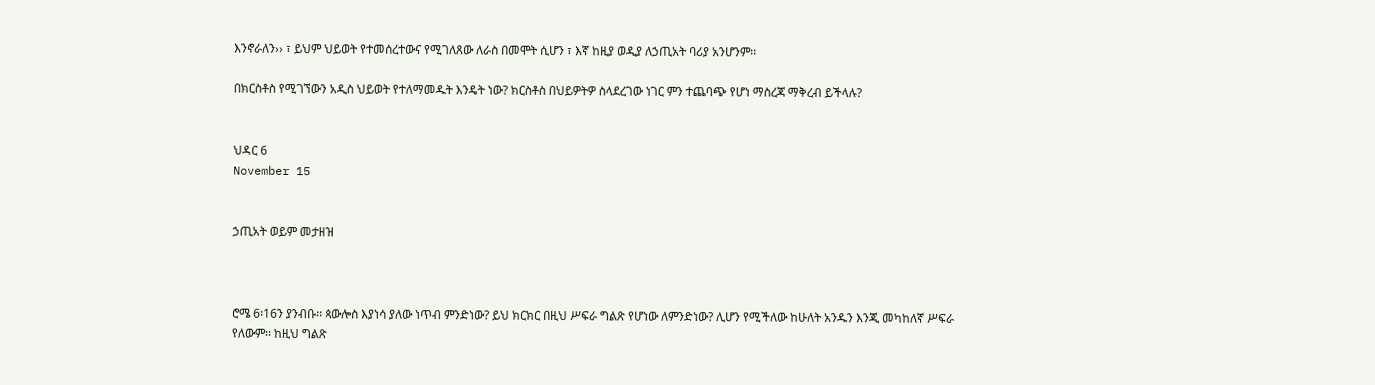እንኖራለን›› ፣ ይህም ህይወት የተመሰረተውና የሚገለጸው ለራስ በመሞት ሲሆን ፣ እኛ ከዚያ ወዲያ ለኃጢአት ባሪያ አንሆንም፡፡

በክርስቶስ የሚገኘውን አዲስ ህይወት የተለማመዱት እንዴት ነው? ክርስቶስ በህይዎትዎ ስላደረገው ነገር ምን ተጨባጭ የሆነ ማስረጃ ማቅረብ ይችላሉ?


ህዳር 6
November 15


ኃጢአት ወይም መታዘዝ



ሮሜ 6፡16ን ያንብቡ፡፡ ጳውሎስ እያነሳ ያለው ነጥብ ምንድነው? ይህ ክርክር በዚህ ሥፍራ ግልጽ የሆነው ለምንድነው? ሊሆን የሚችለው ከሁለት አንዱን እንጂ መካከለኛ ሥፍራ የለውም፡፡ ከዚህ ግልጽ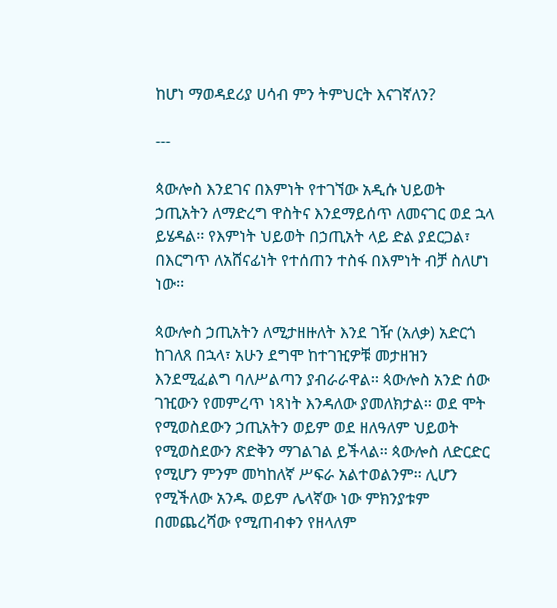ከሆነ ማወዳደሪያ ሀሳብ ምን ትምህርት እናገኛለን?

---

ጳውሎስ እንደገና በእምነት የተገኘው አዲሱ ህይወት ኃጢአትን ለማድረግ ዋስትና እንደማይሰጥ ለመናገር ወደ ኋላ ይሄዳል፡፡ የእምነት ህይወት በኃጢአት ላይ ድል ያደርጋል፣ በእርግጥ ለአሸናፊነት የተሰጠን ተስፋ በእምነት ብቻ ስለሆነ ነው፡፡

ጳውሎስ ኃጢአትን ለሚታዘዙለት እንደ ገዥ (አለቃ) አድርጎ ከገለጸ በኋላ፣ አሁን ደግሞ ከተገዢዎቹ መታዘዝን እንደሚፈልግ ባለሥልጣን ያብራራዋል፡፡ ጳውሎስ አንድ ሰው ገዢውን የመምረጥ ነጻነት እንዳለው ያመለክታል፡፡ ወደ ሞት የሚወስደውን ኃጢአትን ወይም ወደ ዘለዓለም ህይወት የሚወስደውን ጽድቅን ማገልገል ይችላል፡፡ ጳውሎስ ለድርድር የሚሆን ምንም መካከለኛ ሥፍራ አልተወልንም፡፡ ሊሆን የሚችለው አንዱ ወይም ሌላኛው ነው ምክንያቱም በመጨረሻው የሚጠብቀን የዘላለም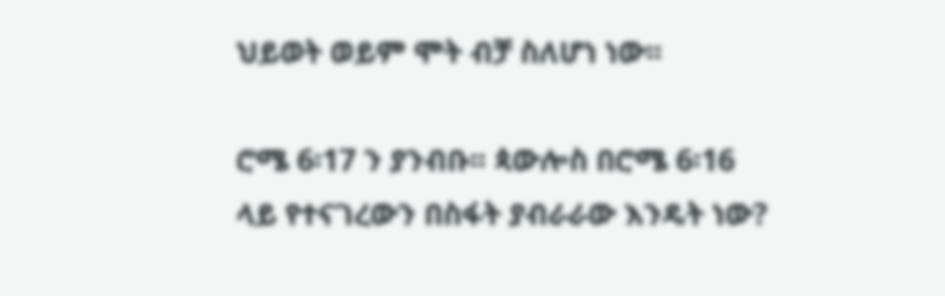ህይወት ወይም ሞት ብቻ ስለሆነ ነው፡፡

ሮሜ 6፡17 ን ያንብቡ፡፡ ጳውሎስ በሮሜ 6፡16 ላይ የተናገረውን በስፋት ያብራራው እንዴት ነው?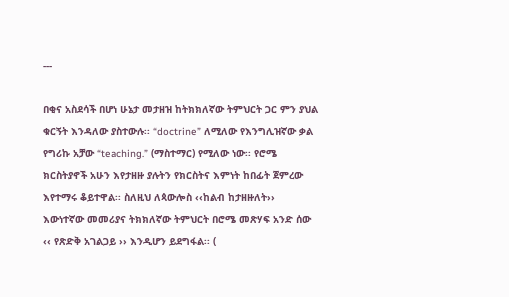---

በቂና አስደሳች በሆነ ሁኔታ መታዘዝ ከትክክለኛው ትምህርት ጋር ምን ያህል ቁርኝት እንዳለው ያስተውሉ፡፡ “doctrine” ለሚለው የእንግሊዝኛው ቃል የግሪኩ አቻው “teaching.” (ማስተማር) የሚለው ነው፡፡ የሮሜ ክርስትያኖች አሁን እየታዘዙ ያሉትን የክርስትና እምነት ከበፊት ጀምረው እየተማሩ ቆይተዋል፡፡ ስለዚህ ለጳውሎስ ‹‹ከልብ ከታዘዙለት›› እውነተኛው መመሪያና ትክክለኛው ትምህርት በሮሜ መጽሃፍ አንድ ሰው ‹‹ የጽድቅ አገልጋይ ›› እንዲሆን ይደግፋል፡፡ (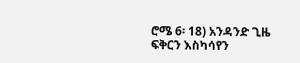ሮሜ 6፡ 18) አንዳንድ ጊዜ ፍቅርን እስካሳየን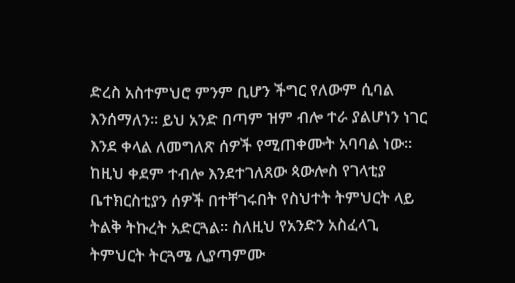ድረስ አስተምህሮ ምንም ቢሆን ችግር የለውም ሲባል እንሰማለን፡፡ ይህ አንድ በጣም ዝም ብሎ ተራ ያልሆነን ነገር እንደ ቀላል ለመግለጽ ሰዎች የሚጠቀሙት አባባል ነው፡፡ ከዚህ ቀደም ተብሎ እንደተገለጸው ጳውሎስ የገላቲያ ቤተክርስቲያን ሰዎች በተቸገሩበት የስህተት ትምህርት ላይ ትልቅ ትኩረት አድርጓል፡፡ ስለዚህ የአንድን አስፈላጊ ትምህርት ትርጓሜ ሊያጣምሙ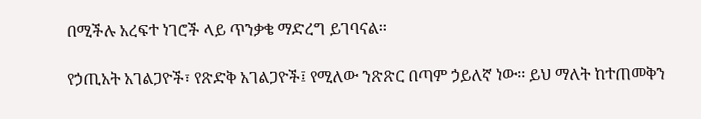በሚችሉ አረፍተ ነገሮች ላይ ጥንቃቄ ማድረግ ይገባናል፡፡

የኃጢአት አገልጋዮች፣ የጽድቅ አገልጋዮች፤ የሚለው ንጽጽር በጣም ኃይለኛ ነው፡፡ ይህ ማለት ከተጠመቅን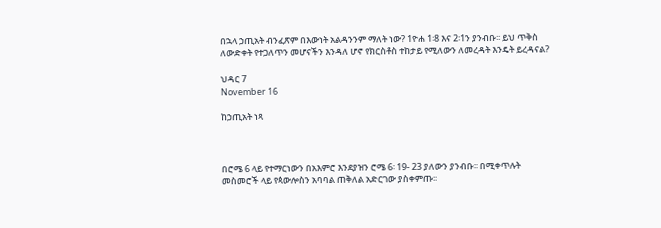በኋላ ኃጢአት ብንፈጽም በእውነት አልዳንንም ማለት ነው? 1ዮሐ 1፡8 እና 2፡1ን ያንብቡ፡፡ ይህ ጥቅስ ለውድቀት የተጋለጥን መሆናችን እንዳለ ሆኖ የክርስቶስ ተከታይ የሚለውን ለመረዳት እንዴት ይረዳናል?

ህዳር 7
November 16

ከኃጢአት ነጻ



በሮሜ 6 ላይ የተማርነውን በአእምሮ እንደያዝን ሮሜ 6፡ 19- 23 ያለውን ያንብቡ፡፡ በሚቀጥሉት መስመሮች ላይ የጳውሎስን አባባል ጠቅለል አድርገው ያስቀምጡ፡፡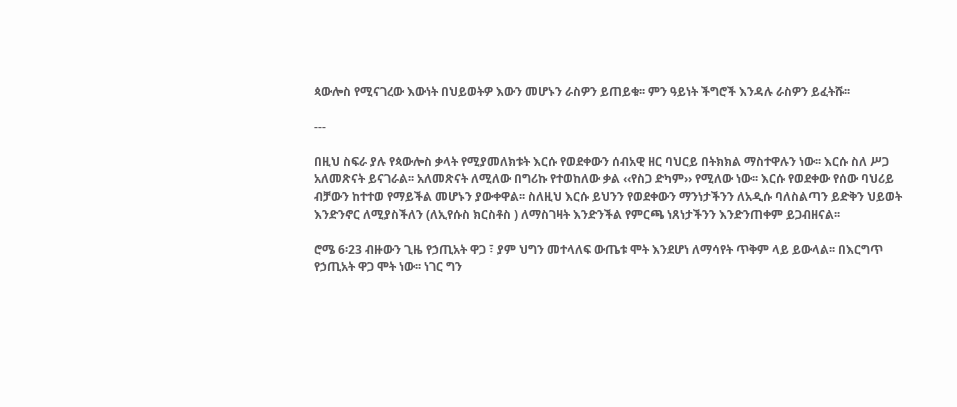ጳውሎስ የሚናገረው እውነት በህይወትዎ እውን መሆኑን ራስዎን ይጠይቁ፡፡ ምን ዓይነት ችግሮች እንዳሉ ራስዎን ይፈትሹ፡፡

---

በዚህ ስፍራ ያሉ የጳውሎስ ቃላት የሚያመለክቱት እርሱ የወደቀውን ሰብአዊ ዘር ባህርይ በትክክል ማስተዋሉን ነው፡፡ እርሱ ስለ ሥጋ አለመጽናት ይናገራል፡፡ አለመጽናት ለሚለው በግሪኩ የተወከለው ቃል ‹‹የስጋ ድካም›› የሚለው ነው፡፡ እርሱ የወደቀው የሰው ባህሪይ ብቻውን ከተተወ የማይችል መሆኑን ያውቀዋል፡፡ ስለዚህ እርሱ ይህንን የወደቀውን ማንነታችንን ለአዲሱ ባለስልጣን ይድቅን ህይወት እንድንኖር ለሚያስችለን (ለኢየሱስ ክርስቶስ ) ለማስገዛት እንድንችል የምርጫ ነጸነታችንን እንድንጠቀም ይጋብዘናል፡፡

ሮሜ 6፡23 ብዙውን ጊዜ የኃጢአት ዋጋ ፣ ያም ህግን መተላለፍ ውጤቱ ሞት እንደሆነ ለማሳየት ጥቅም ላይ ይውላል፡፡ በእርግጥ የኃጢአት ዋጋ ሞት ነው፡፡ ነገር ግን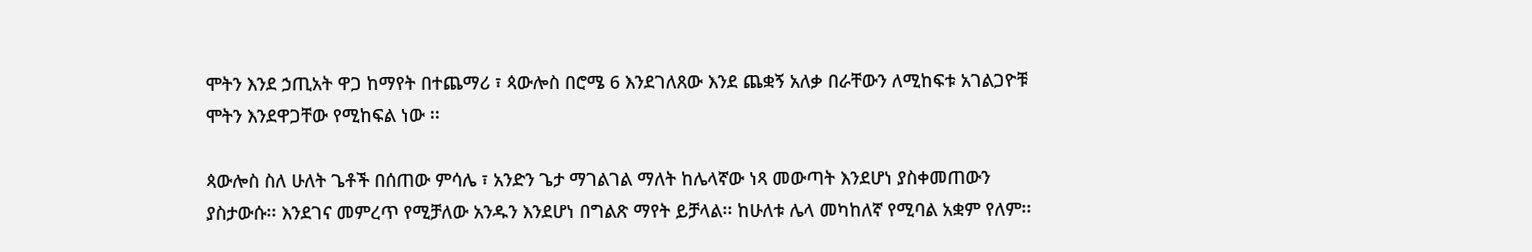ሞትን እንደ ኃጢአት ዋጋ ከማየት በተጨማሪ ፣ ጳውሎስ በሮሜ 6 እንደገለጸው እንደ ጨቋኝ አለቃ በራቸውን ለሚከፍቱ አገልጋዮቹ ሞትን እንደዋጋቸው የሚከፍል ነው ፡፡

ጳውሎስ ስለ ሁለት ጌቶች በሰጠው ምሳሌ ፣ አንድን ጌታ ማገልገል ማለት ከሌላኛው ነጻ መውጣት እንደሆነ ያስቀመጠውን ያስታውሱ፡፡ እንደገና መምረጥ የሚቻለው አንዱን እንደሆነ በግልጽ ማየት ይቻላል፡፡ ከሁለቱ ሌላ መካከለኛ የሚባል አቋም የለም፡፡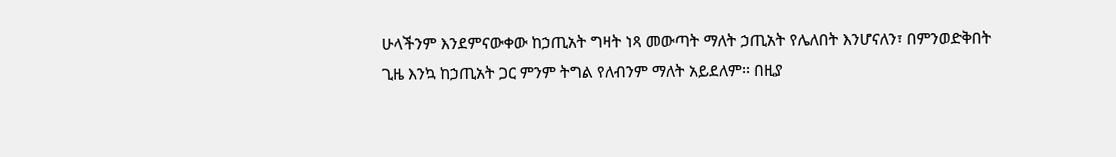ሁላችንም እንደምናውቀው ከኃጢአት ግዛት ነጻ መውጣት ማለት ኃጢአት የሌለበት እንሆናለን፣ በምንወድቅበት ጊዜ እንኳ ከኃጢአት ጋር ምንም ትግል የለብንም ማለት አይደለም፡፡ በዚያ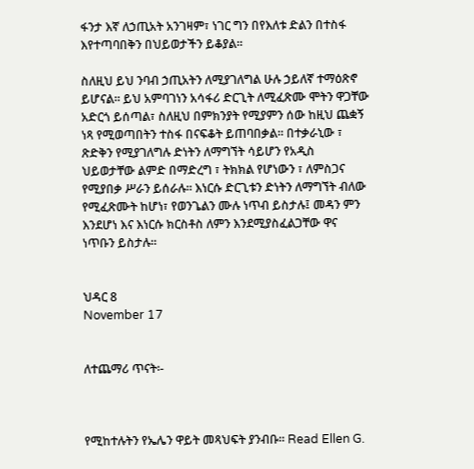ፋንታ እኛ ለኃጢአት አንገዛም፣ ነገር ግን በየእለቱ ድልን በተስፋ እየተጣባበቅን በህይወታችን ይቆያል፡፡

ስለዚህ ይህ ንባብ ኃጢአትን ለሚያገለግል ሁሉ ኃይለኛ ተማዕጽኖ ይሆናል፡፡ ይህ አምባገነን አሳፋሪ ድርጊት ለሚፈጽሙ ሞትን ዋጋቸው አድርጎ ይሰጣል፣ ስለዚህ በምክንያት የሚያምን ሰው ከዚህ ጨቋኝ ነጻ የሚወጣበትን ተስፋ በናፍቆት ይጠባበቃል፡፡ በተቃራኒው ፣ ጽድቅን የሚያገለግሉ ድነትን ለማግኘት ሳይሆን የአዲስ ህይወታቸው ልምድ በማድረግ ፣ ትክክል የሆነውን ፣ ለምስጋና የሚያበቃ ሥራን ይሰራሉ፡፡ እነርሱ ድርጊቱን ድነትን ለማግኘት ብለው የሚፈጽሙት ከሆነ፣ የወንጌልን ሙሉ ነጥብ ይስታሉ፤ መዳን ምን እንደሆነ እና እነርሱ ክርስቶስ ለምን እንደሚያስፈልጋቸው ዋና ነጥቡን ይስታሉ፡፡


ህዳር 8
November 17


ለተጨማሪ ጥናት፡-



የሚከተሉትን የኤሌን ዋይት መጻህፍት ያንብቡ፡፡ Read Ellen G.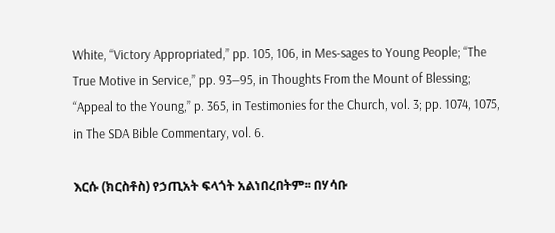White, “Victory Appropriated,” pp. 105, 106, in Mes-sages to Young People; “The True Motive in Service,” pp. 93—95, in Thoughts From the Mount of Blessing; “Appeal to the Young,” p. 365, in Testimonies for the Church, vol. 3; pp. 1074, 1075, in The SDA Bible Commentary, vol. 6.

እርሱ (ክርስቶስ) የኃጢአት ፍላጎት አልነበረበትም፡፡ በሃሳቡ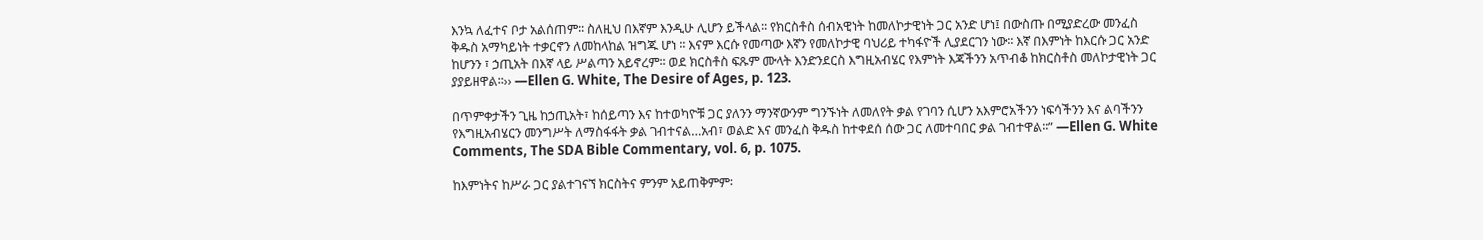እንኳ ለፈተና ቦታ አልሰጠም፡፡ ስለዚህ በእኛም እንዲሁ ሊሆን ይችላል፡፡ የክርስቶስ ሰብአዊነት ከመለኮታዊነት ጋር አንድ ሆነ፤ በውስጡ በሚያድረው መንፈስ ቅዱስ አማካይነት ተቃርኖን ለመከላከል ዝግጁ ሆነ ፡፡ እናም እርሱ የመጣው እኛን የመለኮታዊ ባህሪይ ተካፋዮች ሊያደርገን ነው፡፡ እኛ በእምነት ከእርሱ ጋር አንድ ከሆንን ፣ ኃጢአት በእኛ ላይ ሥልጣን አይኖረም፡፡ ወደ ክርስቶስ ፍጹም ሙላት እንድንደርስ እግዚአብሄር የእምነት እጃችንን አጥብቆ ከክርስቶስ መለኮታዊነት ጋር ያያይዘዋል፡፡›› —Ellen G. White, The Desire of Ages, p. 123.

በጥምቀታችን ጊዜ ከኃጢአት፣ ከሰይጣን እና ከተወካዮቹ ጋር ያለንን ማንኛውንም ግንኙነት ለመለየት ቃል የገባን ሲሆን አእምሮአችንን ነፍሳችንን እና ልባችንን የእግዚአብሄርን መንግሥት ለማስፋፋት ቃል ገብተናል…አብ፣ ወልድ እና መንፈስ ቅዱስ ከተቀደሰ ሰው ጋር ለመተባበር ቃል ገብተዋል፡፡” —Ellen G. White Comments, The SDA Bible Commentary, vol. 6, p. 1075.

ከእምነትና ከሥራ ጋር ያልተገናኘ ክርስትና ምንም አይጠቅምም፡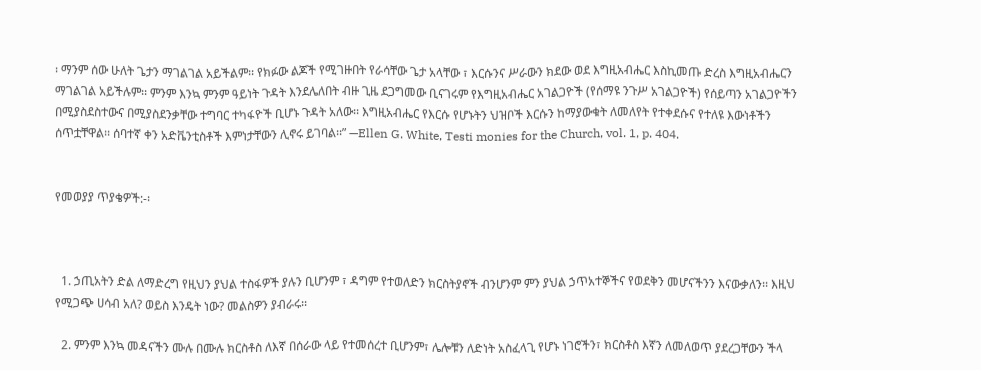፡ ማንም ሰው ሁለት ጌታን ማገልገል አይችልም፡፡ የክፉው ልጆች የሚገዙበት የራሳቸው ጌታ አላቸው ፣ እርሱንና ሥራውን ክደው ወደ እግዚአብሔር እስኪመጡ ድረስ እግዚአብሔርን ማገልገል አይችሉም፡፡ ምንም እንኳ ምንም ዓይነት ጉዳት እንደሌለበት ብዙ ጊዜ ደጋግመው ቢናገሩም የእግዚአብሔር አገልጋዮች (የሰማዩ ንጉሥ አገልጋዮች) የሰይጣን አገልጋዮችን በሚያስደስተውና በሚያስደንቃቸው ተግባር ተካፋዮች ቢሆኑ ጉዳት አለው፡፡ እግዚአብሔር የእርሱ የሆኑትን ህዝቦች እርሱን ከማያውቁት ለመለየት የተቀደሱና የተለዩ እውነቶችን ሰጥቷቸዋል፡፡ ሰባተኛ ቀን አድቬንቲስቶች እምነታቸውን ሊኖሩ ይገባል፡፡” —Ellen G. White, Testi monies for the Church, vol. 1, p. 404.


የመወያያ ጥያቄዎች:-፡



  1. ኃጢአትን ድል ለማድረግ የዚህን ያህል ተስፋዎች ያሉን ቢሆንም ፣ ዳግም የተወለድን ክርስትያኖች ብንሆንም ምን ያህል ኃጥአተኞችና የወደቅን መሆናችንን እናውቃለን፡፡ እዚህ የሚጋጭ ሀሳብ አለ? ወይስ እንዴት ነው? መልስዎን ያብራሩ፡፡

  2. ምንም እንኳ መዳናችን ሙሉ በሙሉ ክርስቶስ ለእኛ በሰራው ላይ የተመሰረተ ቢሆንም፣ ሌሎቹን ለድነት አስፈላጊ የሆኑ ነገሮችን፣ ክርስቶስ እኛን ለመለወጥ ያደረጋቸውን ችላ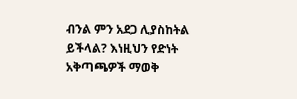ብንል ምን አደጋ ሊያስከትል ይችላል? እነዚህን የድነት አቅጣጫዎች ማወቅ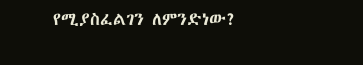የሚያስፈልገን ለምንድነው?